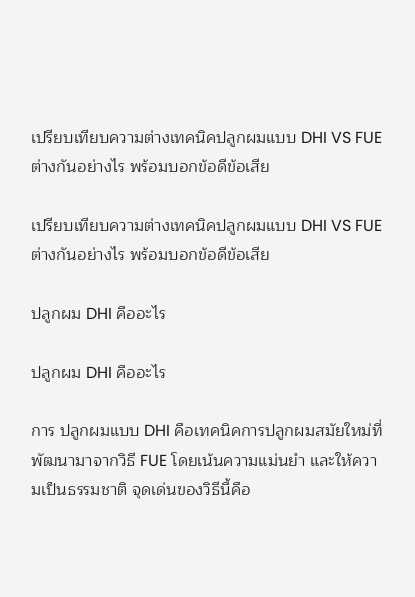เปรียบเทียบความต่างเทคนิคปลูกผมแบบ DHI VS FUE ต่างกันอย่างไร พร้อมบอกข้อดีข้อเสีย

เปรียบเทียบความต่างเทคนิคปลูกผมแบบ DHI VS FUE ต่างกันอย่างไร พร้อมบอกข้อดีข้อเสีย

ปลูกผม DHI คืออะไร

ปลูกผม DHI คืออะไร

การ ปลูกผมแบบ DHI คือเทคนิคการปลูกผมสมัยใหม่ที่พัฒนามาจากวิธี FUE โดยเน้นความแม่นยำ และให้ความเป็นธรรมชาติ จุดเด่นของวิธีนี้คือ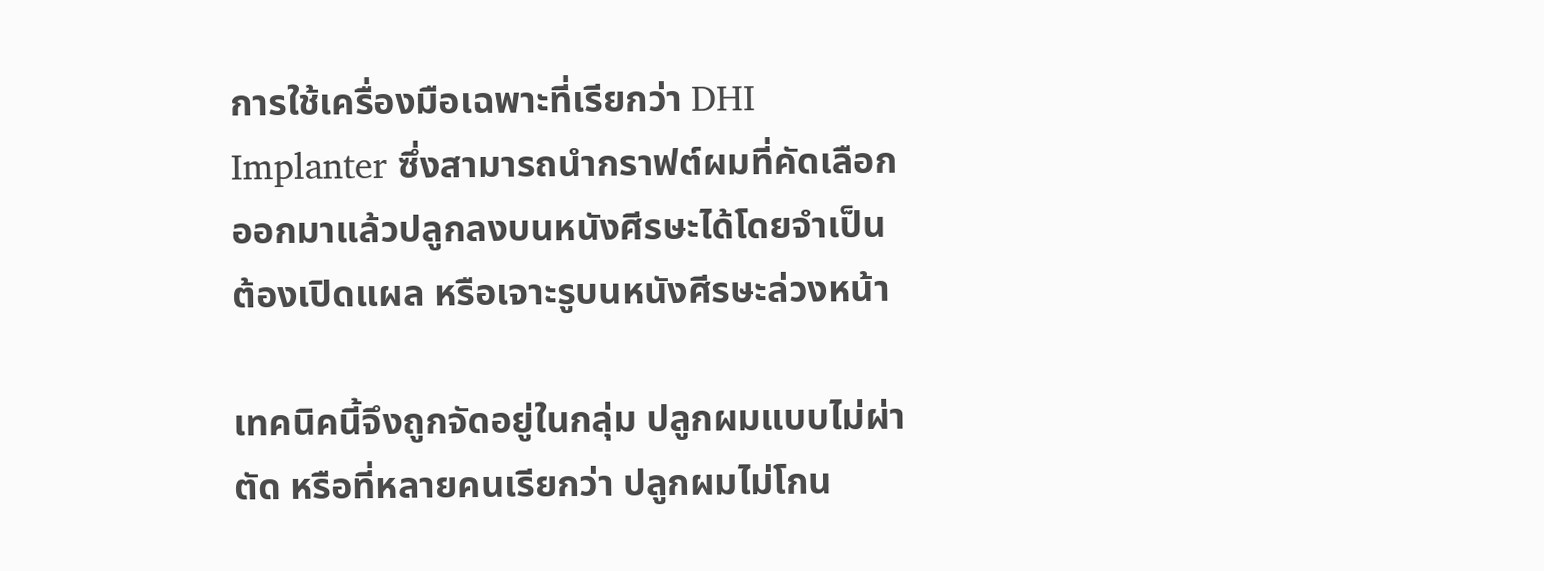การใช้เครื่องมือเฉพาะที่เรียกว่า DHI Implanter ซึ่งสามารถนำกราฟต์ผมที่คัดเลือกออกมาแล้วปลูกลงบนหนังศีรษะได้โดยจำเป็นต้องเปิดแผล หรือเจาะรูบนหนังศีรษะล่วงหน้า

เทคนิคนี้จึงถูกจัดอยู่ในกลุ่ม ปลูกผมแบบไม่ผ่าตัด หรือที่หลายคนเรียกว่า ปลูกผมไม่โกน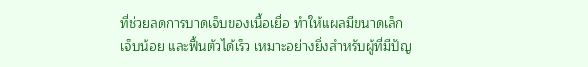ที่ช่วยลดการบาดเจ็บของเนื้อเยื่อ ทำให้แผลมีขนาดเล็ก เจ็บน้อย และฟื้นตัวได้เร็ว เหมาะอย่างยิ่งสำหรับผู้ที่มีปัญ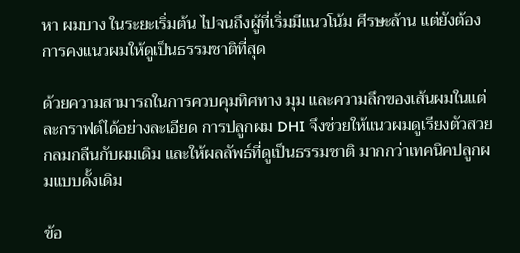หา ผมบาง ในระยะเริ่มต้น ไปจนถึงผู้ที่เริ่มมีแนวโน้ม ศีรษะล้าน แต่ยังต้องการคงแนวผมให้ดูเป็นธรรมชาติที่สุด

ด้วยความสามารถในการควบคุมทิศทาง มุม และความลึกของเส้นผมในแต่ละกราฟต์ได้อย่างละเอียด การปลูกผม DHI จึงช่วยให้แนวผมดูเรียงตัวสวย กลมกลืนกับผมเดิม และให้ผลลัพธ์ที่ดูเป็นธรรมชาติ มากกว่าเทคนิคปลูกผมแบบดั้งเดิม

ข้อ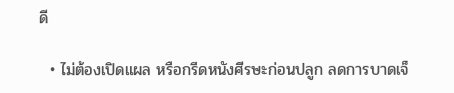ดี

  • ไม่ต้องเปิดแผล หรือกรีดหนังศีรษะก่อนปลูก ลดการบาดเจ็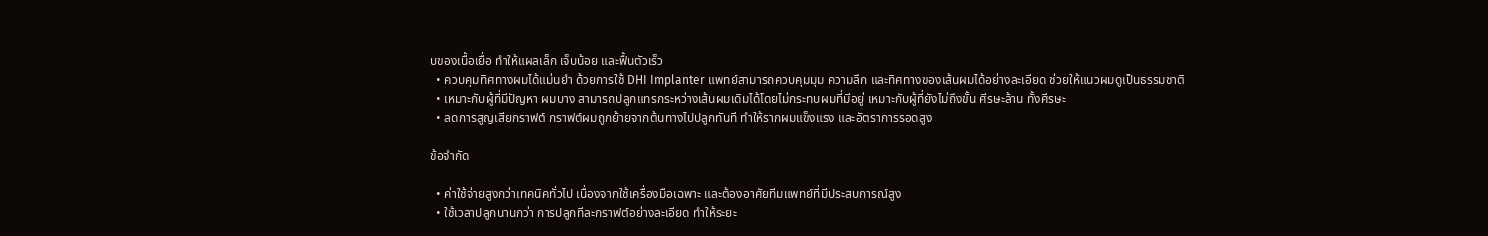บของเนื้อเยื่อ ทำให้แผลเล็ก เจ็บน้อย และฟื้นตัวเร็ว
  • ควบคุมทิศทางผมได้แม่นยำ ด้วยการใช้ DHI Implanter แพทย์สามารถควบคุมมุม ความลึก และทิศทางของเส้นผมได้อย่างละเอียด ช่วยให้แนวผมดูเป็นธรรมชาติ
  • เหมาะกับผู้ที่มีปัญหา ผมบาง สามารถปลูกแทรกระหว่างเส้นผมเดิมได้โดยไม่กระทบผมที่มีอยู่ เหมาะกับผู้ที่ยังไม่ถึงขั้น ศีรษะล้าน ทั้งศีรษะ
  • ลดการสูญเสียกราฟต์ กราฟต์ผมถูกย้ายจากต้นทางไปปลูกทันที ทำให้รากผมแข็งแรง และอัตราการรอดสูง

ข้อจำกัด

  • ค่าใช้จ่ายสูงกว่าเทคนิคทั่วไป เนื่องจากใช้เครื่องมือเฉพาะ และต้องอาศัยทีมแพทย์ที่มีประสบการณ์สูง
  • ใช้เวลาปลูกนานกว่า การปลูกทีละกราฟต์อย่างละเอียด ทำให้ระยะ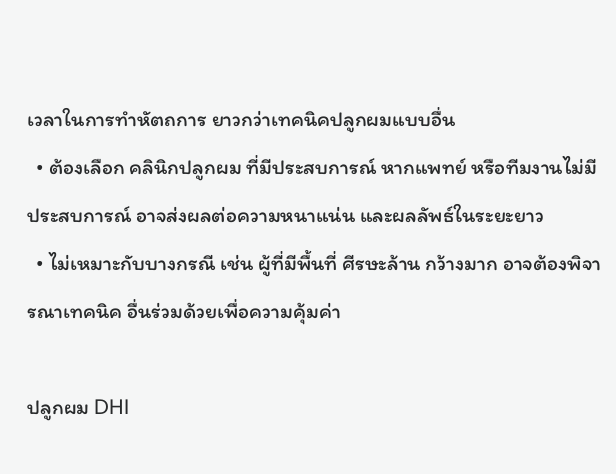เวลาในการทำหัตถการ ยาวกว่าเทคนิคปลูกผมแบบอื่น
  • ต้องเลือก คลินิกปลูกผม ที่มีประสบการณ์ หากแพทย์ หรือทีมงานไม่มีประสบการณ์ อาจส่งผลต่อความหนาแน่น และผลลัพธ์ในระยะยาว
  • ไม่เหมาะกับบางกรณี เช่น ผู้ที่มีพื้นที่ ศีรษะล้าน กว้างมาก อาจต้องพิจารณาเทคนิค อื่นร่วมด้วยเพื่อความคุ้มค่า

ปลูกผม DHI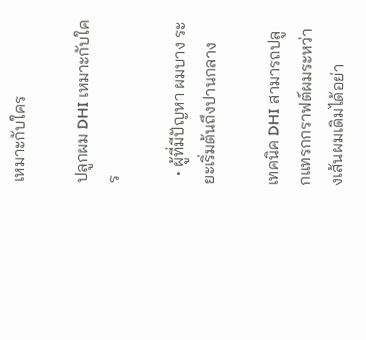เหมาะกับใคร

ปลูกผม DHI เหมาะกับใคร

  • ผู้ที่มีปัญหา ผมบาง ระยะเริ่มต้นถึงปานกลาง

เทคนิค DHI สามารถปลูกแทรกกราฟต์ผมระหว่างเส้นผมเดิมได้อย่า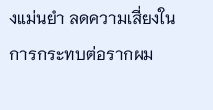งแม่นยำ ลดความเสี่ยงในการกระทบต่อรากผม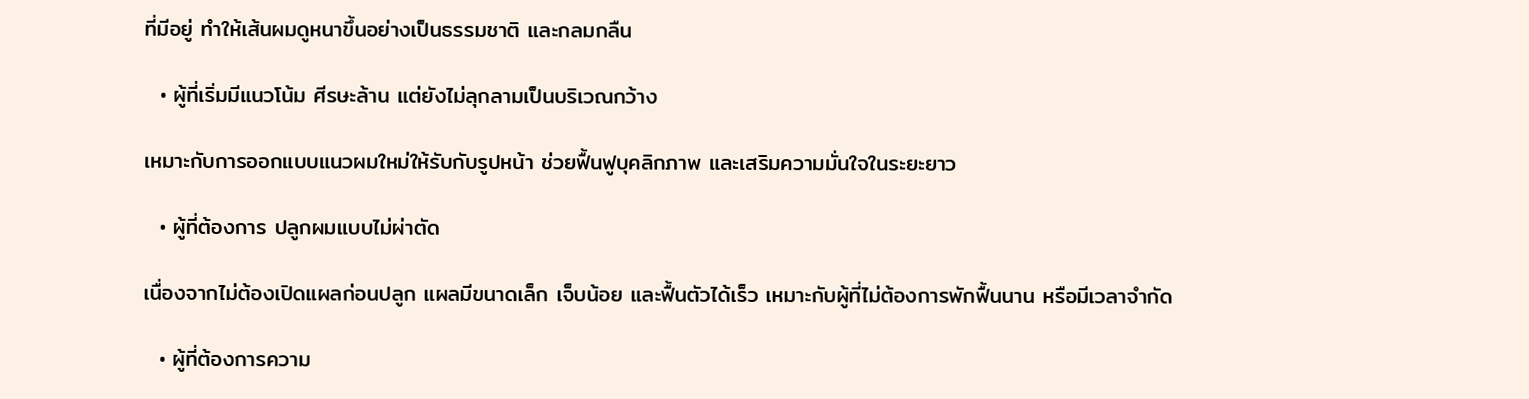ที่มีอยู่ ทำให้เส้นผมดูหนาขึ้นอย่างเป็นธรรมชาติ และกลมกลืน

  • ผู้ที่เริ่มมีแนวโน้ม ศีรษะล้าน แต่ยังไม่ลุกลามเป็นบริเวณกว้าง

เหมาะกับการออกแบบแนวผมใหม่ให้รับกับรูปหน้า ช่วยฟื้นฟูบุคลิกภาพ และเสริมความมั่นใจในระยะยาว

  • ผู้ที่ต้องการ ปลูกผมแบบไม่ผ่าตัด

เนื่องจากไม่ต้องเปิดแผลก่อนปลูก แผลมีขนาดเล็ก เจ็บน้อย และฟื้นตัวได้เร็ว เหมาะกับผู้ที่ไม่ต้องการพักฟื้นนาน หรือมีเวลาจำกัด

  • ผู้ที่ต้องการความ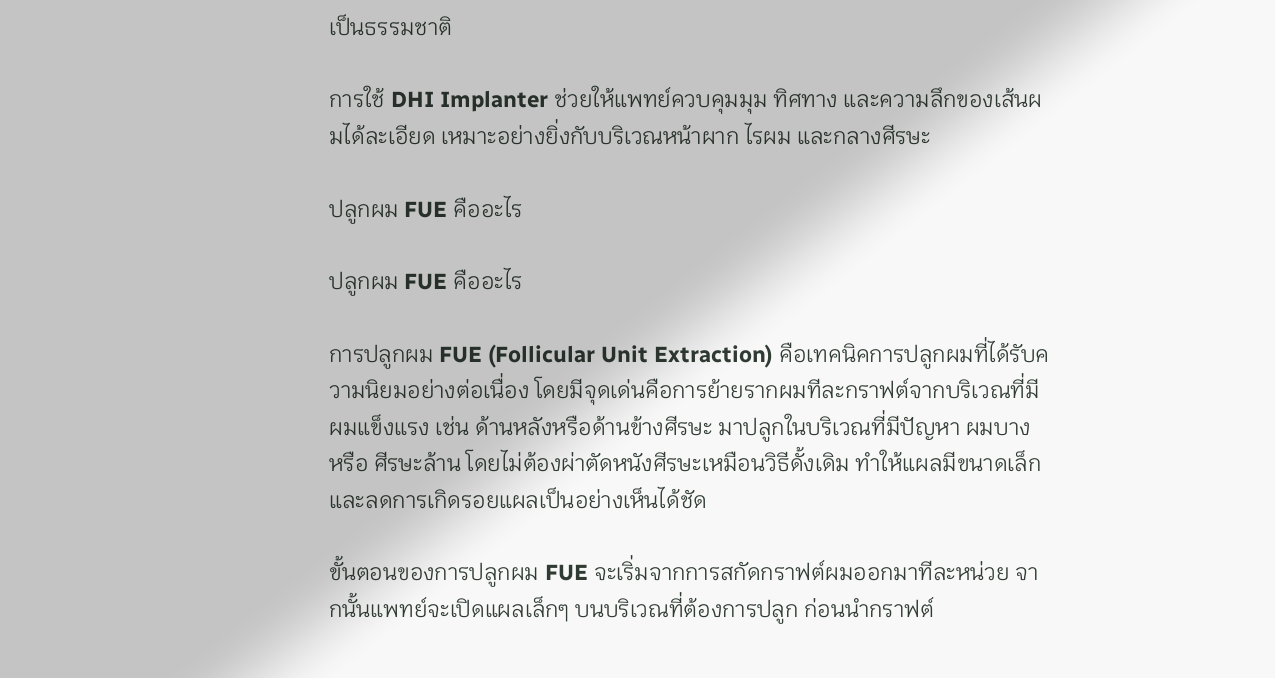เป็นธรรมชาติ

การใช้ DHI Implanter ช่วยให้แพทย์ควบคุมมุม ทิศทาง และความลึกของเส้นผมได้ละเอียด เหมาะอย่างยิ่งกับบริเวณหน้าผาก ไรผม และกลางศีรษะ

ปลูกผม FUE คืออะไร

ปลูกผม FUE คืออะไร

การปลูกผม FUE (Follicular Unit Extraction) คือเทคนิคการปลูกผมที่ได้รับความนิยมอย่างต่อเนื่อง โดยมีจุดเด่นคือการย้ายรากผมทีละกราฟต์จากบริเวณที่มีผมแข็งแรง เช่น ด้านหลังหรือด้านข้างศีรษะ มาปลูกในบริเวณที่มีปัญหา ผมบาง หรือ ศีรษะล้าน โดยไม่ต้องผ่าตัดหนังศีรษะเหมือนวิธีดั้งเดิม ทำให้แผลมีขนาดเล็ก และลดการเกิดรอยแผลเป็นอย่างเห็นได้ชัด

ขั้นตอนของการปลูกผม FUE จะเริ่มจากการสกัดกราฟต์ผมออกมาทีละหน่วย จากนั้นแพทย์จะเปิดแผลเล็กๆ บนบริเวณที่ต้องการปลูก ก่อนนำกราฟต์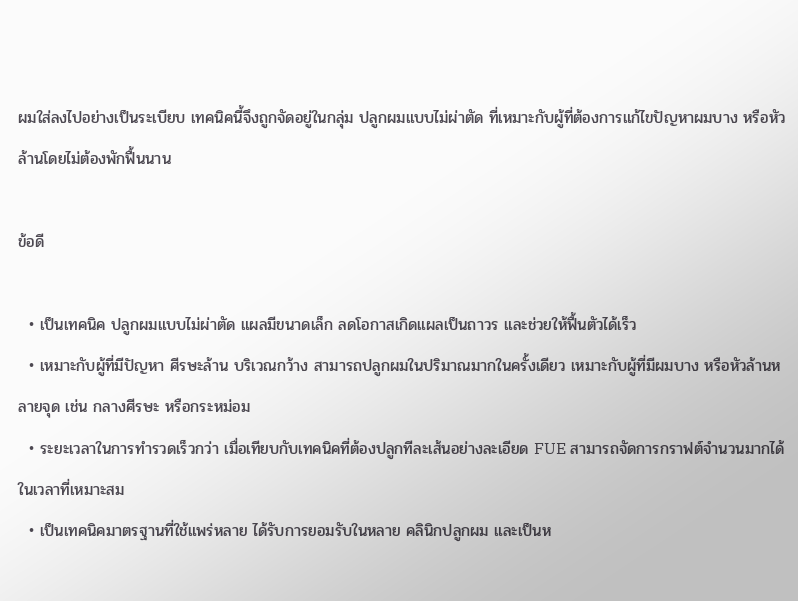ผมใส่ลงไปอย่างเป็นระเบียบ เทคนิคนี้จึงถูกจัดอยู่ในกลุ่ม ปลูกผมแบบไม่ผ่าตัด ที่เหมาะกับผู้ที่ต้องการแก้ไขปัญหาผมบาง หรือหัวล้านโดยไม่ต้องพักฟื้นนาน

ข้อดี

  • เป็นเทคนิค ปลูกผมแบบไม่ผ่าตัด แผลมีขนาดเล็ก ลดโอกาสเกิดแผลเป็นถาวร และช่วยให้ฟื้นตัวได้เร็ว
  • เหมาะกับผู้ที่มีปัญหา ศีรษะล้าน บริเวณกว้าง สามารถปลูกผมในปริมาณมากในครั้งเดียว เหมาะกับผู้ที่มีผมบาง หรือหัวล้านหลายจุด เช่น กลางศีรษะ หรือกระหม่อม
  • ระยะเวลาในการทำรวดเร็วกว่า เมื่อเทียบกับเทคนิคที่ต้องปลูกทีละเส้นอย่างละเอียด FUE สามารถจัดการกราฟต์จำนวนมากได้ในเวลาที่เหมาะสม
  • เป็นเทคนิคมาตรฐานที่ใช้แพร่หลาย ได้รับการยอมรับในหลาย คลินิกปลูกผม และเป็นห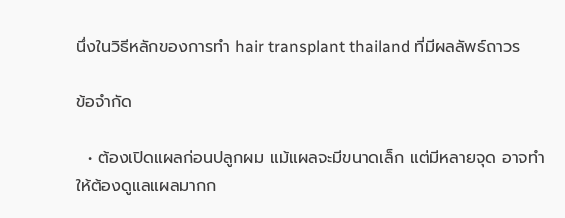นึ่งในวิธีหลักของการทำ hair transplant thailand ที่มีผลลัพธ์ถาวร

ข้อจำกัด

  • ต้องเปิดแผลก่อนปลูกผม แม้แผลจะมีขนาดเล็ก แต่มีหลายจุด อาจทำให้ต้องดูแลแผลมากก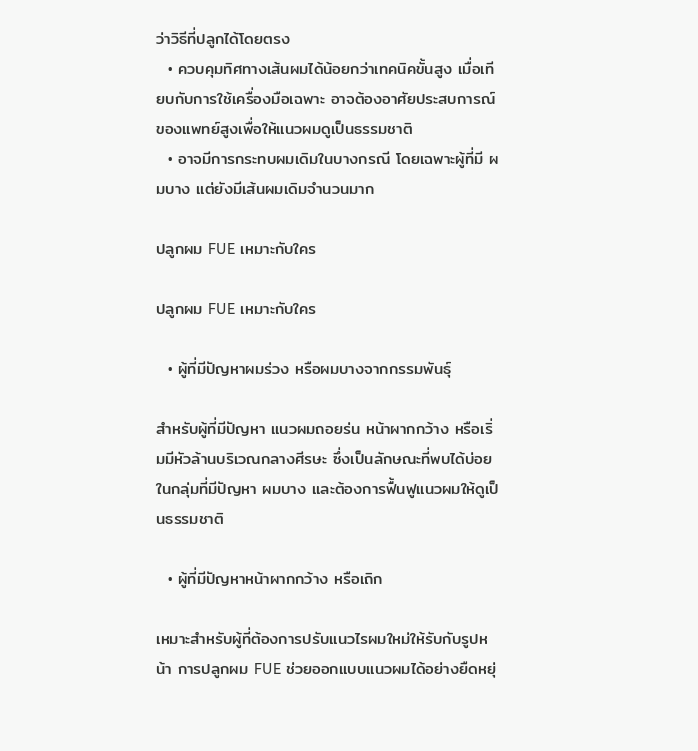ว่าวิธีที่ปลูกได้โดยตรง
  • ควบคุมทิศทางเส้นผมได้น้อยกว่าเทคนิคขั้นสูง เมื่อเทียบกับการใช้เครื่องมือเฉพาะ อาจต้องอาศัยประสบการณ์ของแพทย์สูงเพื่อให้แนวผมดูเป็นธรรมชาติ
  • อาจมีการกระทบผมเดิมในบางกรณี โดยเฉพาะผู้ที่มี ผมบาง แต่ยังมีเส้นผมเดิมจำนวนมาก

ปลูกผม FUE เหมาะกับใคร

ปลูกผม FUE เหมาะกับใคร

  • ผู้ที่มีปัญหาผมร่วง หรือผมบางจากกรรมพันธุ์

สำหรับผู้ที่มีปัญหา แนวผมถอยร่น หน้าผากกว้าง หรือเริ่มมีหัวล้านบริเวณกลางศีรษะ ซึ่งเป็นลักษณะที่พบได้บ่อยในกลุ่มที่มีปัญหา ผมบาง และต้องการฟื้นฟูแนวผมให้ดูเป็นธรรมชาติ

  • ผู้ที่มีปัญหาหน้าผากกว้าง หรือเถิก

เหมาะสำหรับผู้ที่ต้องการปรับแนวไรผมใหม่ให้รับกับรูปหน้า การปลูกผม FUE ช่วยออกแบบแนวผมได้อย่างยืดหยุ่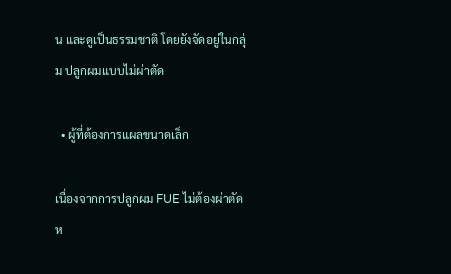น และดูเป็นธรรมชาติ โดยยังจัดอยู่ในกลุ่ม ปลูกผมแบบไม่ผ่าตัด

  • ผู้ที่ต้องการแผลขนาดเล็ก

เนื่องจากการปลูกผม FUE ไม่ต้องผ่าตัดห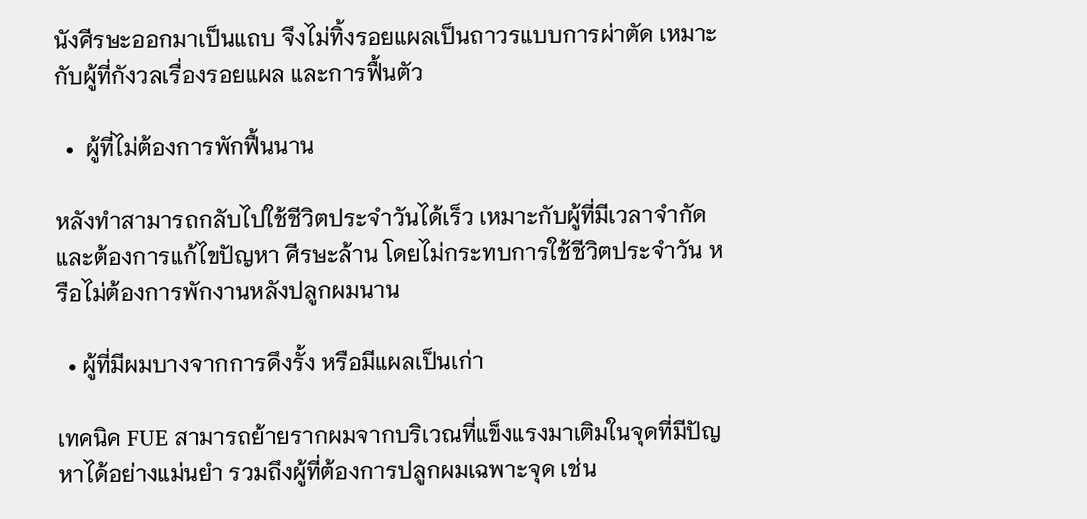นังศีรษะออกมาเป็นแถบ จึงไม่ทิ้งรอยแผลเป็นถาวรแบบการผ่าตัด เหมาะกับผู้ที่กังวลเรื่องรอยแผล และการฟื้นตัว

  •  ผู้ที่ไม่ต้องการพักฟื้นนาน

หลังทำสามารถกลับไปใช้ชีวิตประจำวันได้เร็ว เหมาะกับผู้ที่มีเวลาจำกัด และต้องการแก้ไขปัญหา ศีรษะล้าน โดยไม่กระทบการใช้ชีวิตประจำวัน หรือไม่ต้องการพักงานหลังปลูกผมนาน

  • ผู้ที่มีผมบางจากการดึงรั้ง หรือมีแผลเป็นเก่า

เทคนิค FUE สามารถย้ายรากผมจากบริเวณที่แข็งแรงมาเติมในจุดที่มีปัญหาได้อย่างแม่นยำ รวมถึงผู้ที่ต้องการปลูกผมเฉพาะจุด เช่น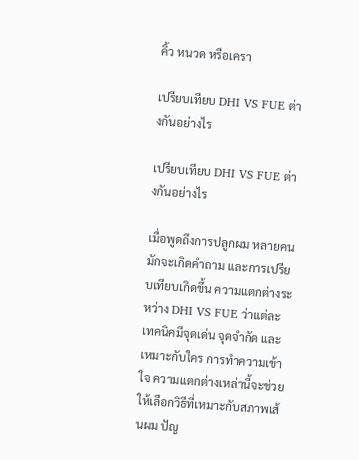คิ้ว หนวด หรือเครา

เปรียบเทียบ DHI VS FUE ต่างกันอย่างไร

เปรียบเทียบ DHI VS FUE ต่างกันอย่างไร

เมื่อพูดถึงการปลูกผม หลายคนมักจะเกิดคำถาม และการเปรียบเทียบเกิดขึ้น ความแตกต่างระหว่าง DHI VS FUE ว่าแต่ละเทคนิคมีจุดเด่น จุดจำกัด และเหมาะกับใคร การทำความเข้าใจ ความแตกต่างเหล่านี้จะช่วยให้เลือกวิธีที่เหมาะกับสภาพเส้นผม ปัญ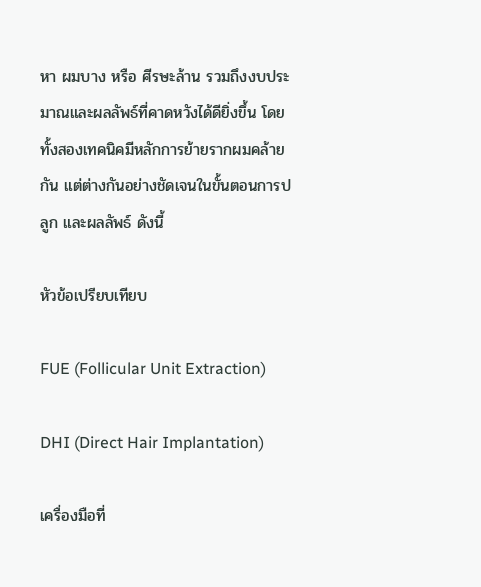หา ผมบาง หรือ ศีรษะล้าน รวมถึงงบประมาณและผลลัพธ์ที่คาดหวังได้ดียิ่งขึ้น โดยทั้งสองเทคนิคมีหลักการย้ายรากผมคล้ายกัน แต่ต่างกันอย่างชัดเจนในขั้นตอนการปลูก และผลลัพธ์ ดังนี้

หัวข้อเปรียบเทียบ

FUE (Follicular Unit Extraction)

DHI (Direct Hair Implantation)

เครื่องมือที่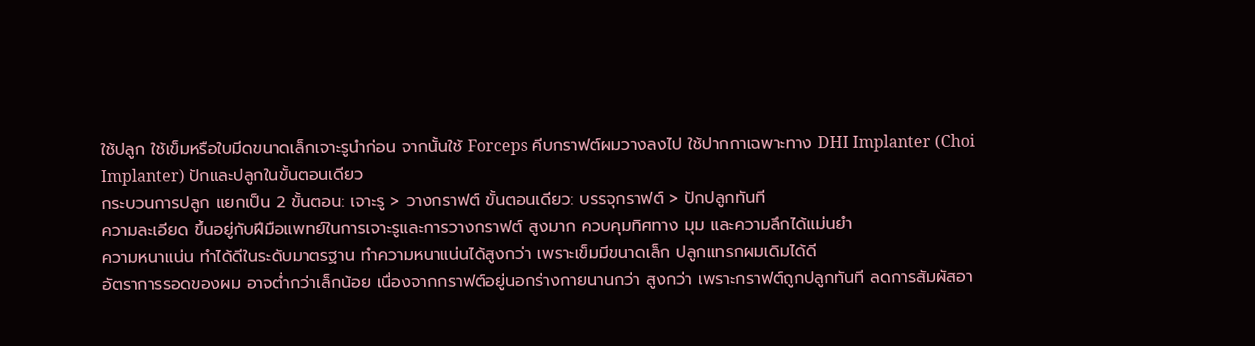ใช้ปลูก ใช้เข็มหรือใบมีดขนาดเล็กเจาะรูนำก่อน จากนั้นใช้ Forceps คีบกราฟต์ผมวางลงไป ใช้ปากกาเฉพาะทาง DHI Implanter (Choi Implanter) ปักและปลูกในขั้นตอนเดียว
กระบวนการปลูก แยกเป็น 2 ขั้นตอน: เจาะรู > วางกราฟต์ ขั้นตอนเดียว: บรรจุกราฟต์ > ปักปลูกทันที
ความละเอียด ขึ้นอยู่กับฝีมือแพทย์ในการเจาะรูและการวางกราฟต์ สูงมาก ควบคุมทิศทาง มุม และความลึกได้แม่นยำ
ความหนาแน่น ทำได้ดีในระดับมาตรฐาน ทำความหนาแน่นได้สูงกว่า เพราะเข็มมีขนาดเล็ก ปลูกแทรกผมเดิมได้ดี
อัตราการรอดของผม อาจต่ำกว่าเล็กน้อย เนื่องจากกราฟต์อยู่นอกร่างกายนานกว่า สูงกว่า เพราะกราฟต์ถูกปลูกทันที ลดการสัมผัสอา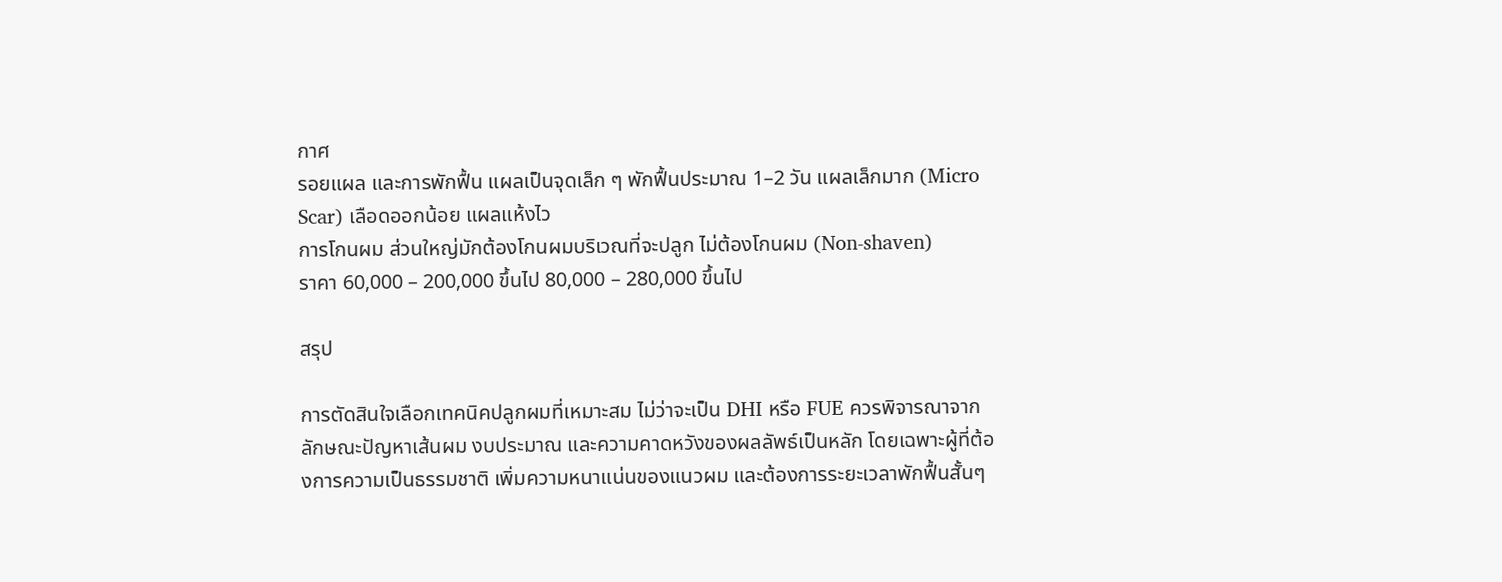กาศ
รอยแผล และการพักฟื้น แผลเป็นจุดเล็ก ๆ พักฟื้นประมาณ 1–2 วัน แผลเล็กมาก (Micro Scar) เลือดออกน้อย แผลแห้งไว
การโกนผม ส่วนใหญ่มักต้องโกนผมบริเวณที่จะปลูก ไม่ต้องโกนผม (Non-shaven)
ราคา 60,000 – 200,000 ขึ้นไป 80,000 – 280,000 ขึ้นไป

สรุป

การตัดสินใจเลือกเทคนิคปลูกผมที่เหมาะสม ไม่ว่าจะเป็น DHI หรือ FUE ควรพิจารณาจากลักษณะปัญหาเส้นผม งบประมาณ และความคาดหวังของผลลัพธ์เป็นหลัก โดยเฉพาะผู้ที่ต้องการความเป็นธรรมชาติ เพิ่มความหนาแน่นของแนวผม และต้องการระยะเวลาพักฟื้นสั้นๆ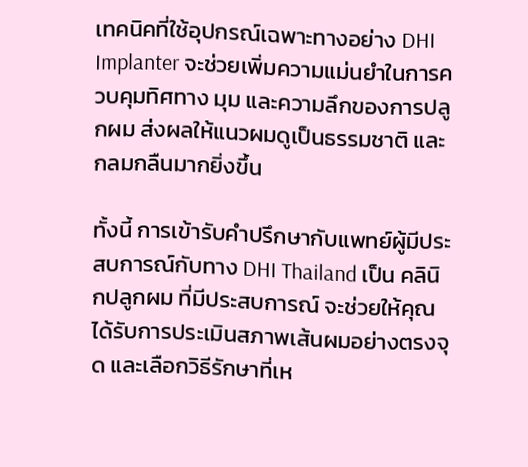เทคนิคที่ใช้อุปกรณ์เฉพาะทางอย่าง DHI Implanter จะช่วยเพิ่มความแม่นยำในการควบคุมทิศทาง มุม และความลึกของการปลูกผม ส่งผลให้แนวผมดูเป็นธรรมชาติ และกลมกลืนมากยิ่งขึ้น

ทั้งนี้ การเข้ารับคำปรึกษากับแพทย์ผู้มีประสบการณ์กับทาง DHI Thailand เป็น คลินิกปลูกผม ที่มีประสบการณ์ จะช่วยให้คุณได้รับการประเมินสภาพเส้นผมอย่างตรงจุด และเลือกวิธีรักษาที่เห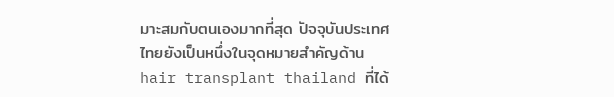มาะสมกับตนเองมากที่สุด ปัจจุบันประเทศไทยยังเป็นหนึ่งในจุดหมายสำคัญด้าน hair transplant thailand ที่ได้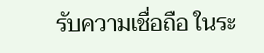รับความเชื่อถือ ในระ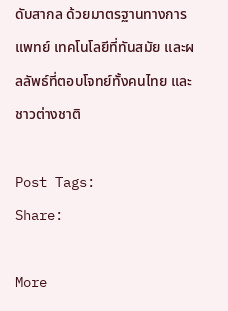ดับสากล ด้วยมาตรฐานทางการแพทย์ เทคโนโลยีที่ทันสมัย และผลลัพธ์ที่ตอบโจทย์ทั้งคนไทย และชาวต่างชาติ

Post Tags:
Share:

More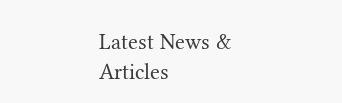Latest News & Articles